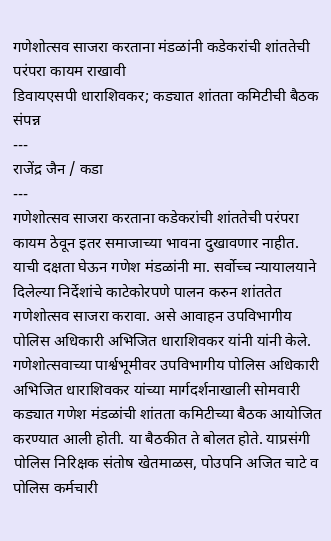गणेशोत्सव साजरा करताना मंडळांनी कडेकरांची शांततेची परंपरा कायम राखावी
डिवायएसपी धाराशिवकर; कड्यात शांतता कमिटीची बैठक संपन्न
---
राजेंद्र जैन / कडा
---
गणेशोत्सव साजरा करताना कडेकरांची शांततेची परंपरा कायम ठेवून इतर समाजाच्या भावना दुखावणार नाहीत. याची दक्षता घेऊन गणेश मंडळांनी मा. सर्वोच्च न्यायालयाने दिलेल्या निर्देशांचे काटेकोरपणे पालन करुन शांततेत गणेशोत्सव साजरा करावा. असे आवाहन उपविभागीय पोलिस अधिकारी अभिजित धाराशिवकर यांनी यांनी केले.
गणेशोत्सवाच्या पार्श्वभूमीवर उपविभागीय पोलिस अधिकारी अभिजित धाराशिवकर यांच्या मार्गदर्शनाखाली सोमवारी कड्यात गणेश मंडळांची शांतता कमिटीच्या बैठक आयोजित करण्यात आली होती. या बैठकीत ते बोलत होते. याप्रसंगी पोलिस निरिक्षक संतोष खेतमाळस, पोउपनि अजित चाटे व पोलिस कर्मचारी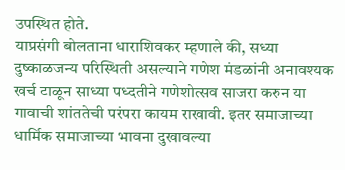उपस्थित होते.
याप्रसंगी बोलताना धाराशिवकर म्हणाले की, सध्या दुष्काळजन्य परिस्थिती असल्याने गणेश मंडळांनी अनावश्यक खर्च टाळून साध्या पध्दतीने गणेशोत्सव साजरा करुन या गावाची शांततेची परंपरा कायम राखावी. इतर समाजाच्या धार्मिक समाजाच्या भावना दुखावल्या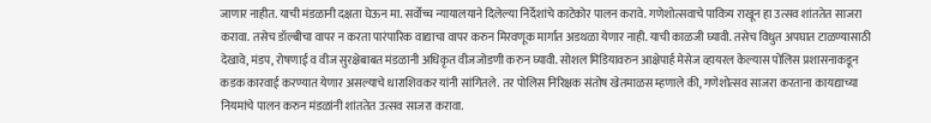जाणार नाहीत. याची मंडळानी दक्षता घेऊन मा. सर्वोच्च न्यायालयाने दिलेल्या निर्देशांचे काटेकोर पालन करावे. गणेशोत्सवाचे पावित्र्य राखून हा उत्सव शांततेत साजरा करावा. तसेच डॉल्बीचा वापर न करता पारंपारिक वाद्याचा वापर करुन मिरवणूक मार्गात अडथळा येणार नाही. याची काळजी घ्यावी. तसेच विधुत अपघात टाळण्यासाठी देखावे, मंडप, रोषणाई व वीज सुरक्षेबाबत मंडळानी अधिकृत वीजजोडणी करुन घ्यावी. सोशल मिडियावरुन आक्षेपार्ह मेसेज व्हायरल केल्यास पोलिस प्रशासनाकडून कडक कारवाई करण्यात येणार असल्याचे धाराशिवकर यांनी सांगितले. तर पोलिस निरिक्षक संतोष खेतमाळस म्हणाले की, गणेशोत्सव साजरा करताना कायद्याच्या नियमांचे पालन करुन मंडळांनी शांततेत उत्सव साजरा करावा.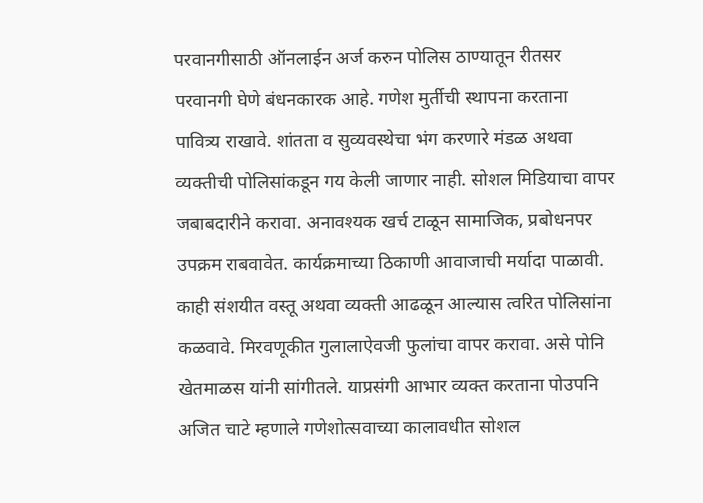परवानगीसाठी ऑनलाईन अर्ज करुन पोलिस ठाण्यातून रीतसर परवानगी घेणे बंधनकारक आहे. गणेश मुर्तीची स्थापना करताना पावित्र्य राखावे. शांतता व सुव्यवस्थेचा भंग करणारे मंडळ अथवा व्यक्तीची पोलिसांकडून गय केली जाणार नाही. सोशल मिडियाचा वापर जबाबदारीने करावा. अनावश्यक खर्च टाळून सामाजिक, प्रबोधनपर उपक्रम राबवावेत. कार्यक्रमाच्या ठिकाणी आवाजाची मर्यादा पाळावी. काही संशयीत वस्तू अथवा व्यक्ती आढळून आल्यास त्वरित पोलिसांना कळवावे. मिरवणूकीत गुलालाऐवजी फुलांचा वापर करावा. असे पोनि खेतमाळस यांनी सांगीतले. याप्रसंगी आभार व्यक्त करताना पोउपनि अजित चाटे म्हणाले गणेशोत्सवाच्या कालावधीत सोशल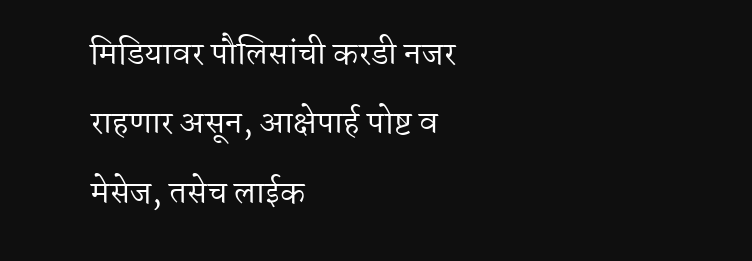मिडियावर पौलिसांची करडी नजर राहणार असून, आक्षेपार्ह पोष्ट व मेसेज, तसेच लाईक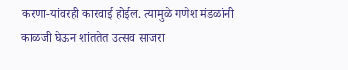करणा-यांवरही कारवाई होईल. त्यामुळे गणेश मंडळांनी काळजी घेऊन शांततेत उत्सव साजरा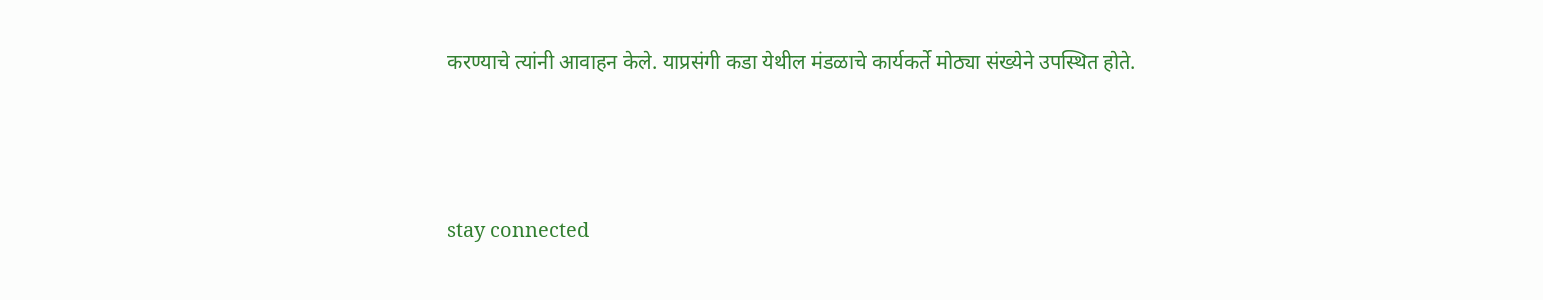करण्याचे त्यांनी आवाहन केले. याप्रसंगी कडा येथील मंडळाचे कार्यकर्ते मोठ्या संख्येने उपस्थित होते.



stay connected